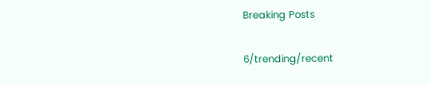Breaking Posts

6/trending/recent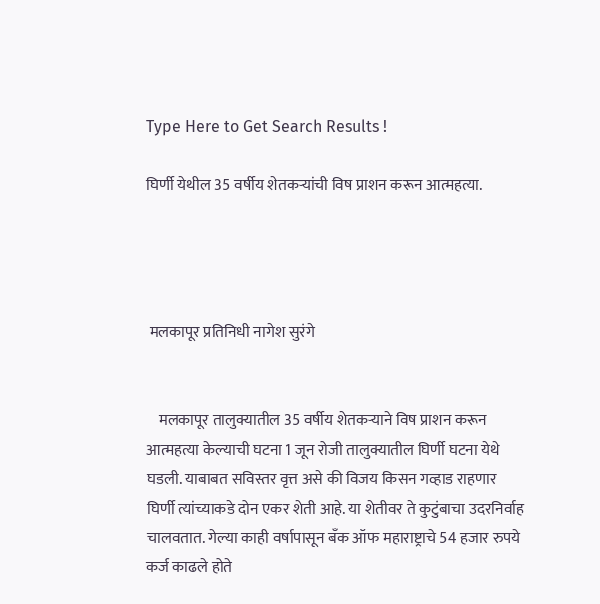Type Here to Get Search Results !

घिर्णी येथील 35 वर्षीय शेतकऱ्यांची विष प्राशन करून आत्महत्या.




 मलकापूर प्रतिनिधी नागेश सुरंगे


    मलकापूर तालुक्यातील 35 वर्षीय शेतकऱ्याने विष प्राशन करून आत्महत्या केल्याची घटना 1 जून रोजी तालुक्यातील घिर्णी घटना येथे घडली. याबाबत सविस्तर वृत्त असे की विजय किसन गव्हाड राहणार घिर्णी त्यांच्याकडे दोन एकर शेती आहे. या शेतीवर ते कुटुंबाचा उदरनिर्वाह चालवतात. गेल्या काही वर्षापासून बँक ऑफ महाराष्ट्राचे 54 हजार रुपये कर्ज काढले होते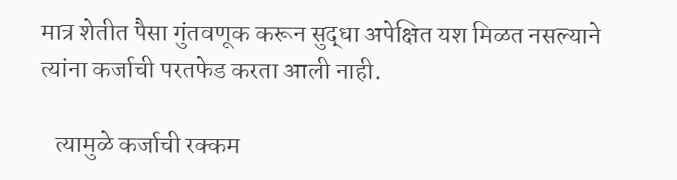मात्र शेतीत पैसा गुंतवणूक करून सुद्धा अपेक्षित यश मिळत नसल्याने त्यांना कर्जाची परतफेड करता आली नाही.

   त्यामुळे कर्जाची रक्कम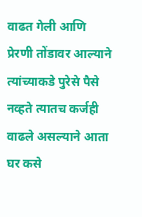वाढत गेली आणि प्रेरणी तोंडावर आल्याने त्यांच्याकडे पुरेसे पैसे नव्हते त्यातच कर्जही वाढले असल्याने आता घर कसे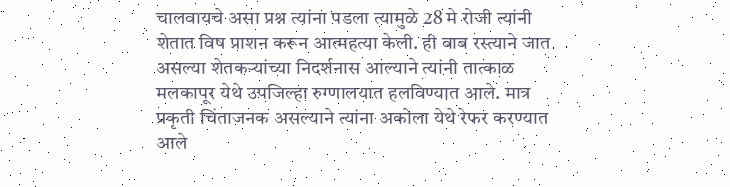चालवायचे असा प्रश्न त्यांना पडला त्यामुळे 28 मे रोजी त्यांनी शेतात विष प्राशन करून आत्महत्या केली. ही बाब रस्त्याने जात असल्या शेतकऱ्यांच्या निदर्शनास आल्याने त्यांनी तात्काळ मलकापूर येथे उपजिल्हा रुग्णालयात हलविण्यात आले. मात्र प्रकृती चिंताजनक असल्याने त्यांना अकोला येथे रेफर करण्यात आले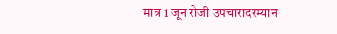मात्र 1 जून रोजी उपचारादरम्यान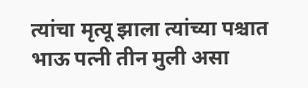त्यांचा मृत्यू झाला त्यांच्या पश्चात भाऊ पत्नी तीन मुली असा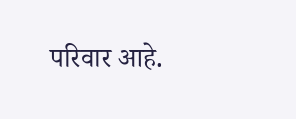परिवार आहे.